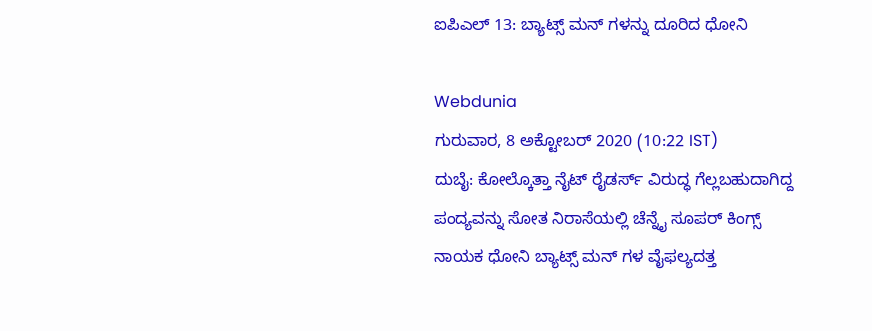ಐಪಿಎಲ್ 13: ಬ್ಯಾಟ್ಸ್ ಮನ್ ಗಳನ್ನು ದೂರಿದ ಧೋನಿ

Webdunia
ಗುರುವಾರ, 8 ಅಕ್ಟೋಬರ್ 2020 (10:22 IST)
ದುಬೈ: ಕೋಲ್ಕೊತ್ತಾ ನೈಟ್ ರೈಡರ್ಸ್ ವಿರುದ್ಧ ಗೆಲ್ಲಬಹುದಾಗಿದ್ದ ಪಂದ್ಯವನ್ನು ಸೋತ ನಿರಾಸೆಯಲ್ಲಿ ಚೆನ್ನೈ ಸೂಪರ್ ಕಿಂಗ್ಸ್ ನಾಯಕ ಧೋನಿ ಬ್ಯಾಟ್ಸ್ ಮನ್ ಗಳ ವೈಫಲ್ಯದತ್ತ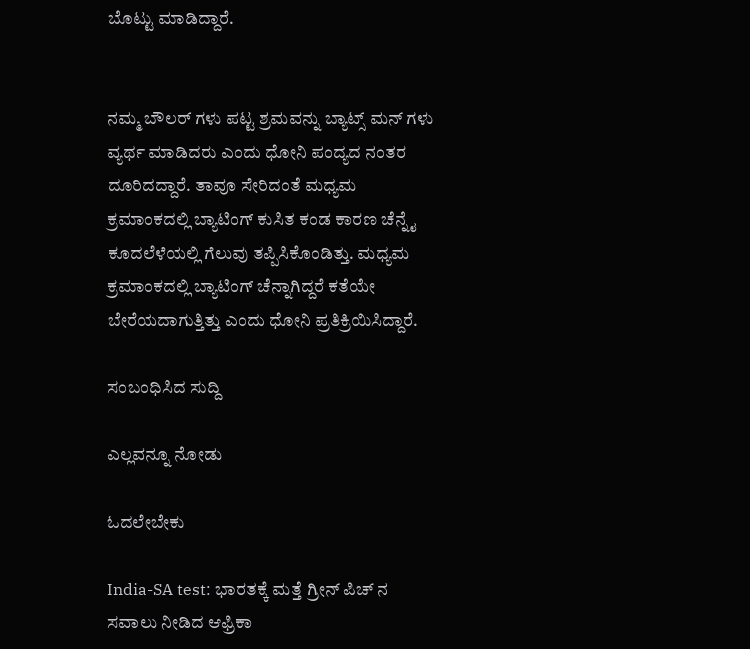ಬೊಟ್ಟು ಮಾಡಿದ್ದಾರೆ.


ನಮ್ಮ ಬೌಲರ್ ಗಳು ಪಟ್ಟ ಶ್ರಮವನ್ನು ಬ್ಯಾಟ್ಸ್ ಮನ್ ಗಳು ವ್ಯರ್ಥ ಮಾಡಿದರು ಎಂದು ಧೋನಿ ಪಂದ್ಯದ ನಂತರ ದೂರಿದದ್ದಾರೆ. ತಾವೂ ಸೇರಿದಂತೆ ಮಧ್ಯಮ ಕ್ರಮಾಂಕದಲ್ಲಿ ಬ್ಯಾಟಿಂಗ್ ಕುಸಿತ ಕಂಡ ಕಾರಣ ಚೆನ್ನೈ ಕೂದಲೆಳೆಯಲ್ಲಿ ಗೆಲುವು ತಪ್ಪಿಸಿಕೊಂಡಿತ್ತು. ಮಧ್ಯಮ ಕ್ರಮಾಂಕದಲ್ಲಿ ಬ್ಯಾಟಿಂಗ್ ಚೆನ್ನಾಗಿದ್ದರೆ ಕತೆಯೇ ಬೇರೆಯದಾಗುತ್ತಿತ್ತು ಎಂದು ಧೋನಿ ಪ್ರತಿಕ್ರಿಯಿಸಿದ್ದಾರೆ.

ಸಂಬಂಧಿಸಿದ ಸುದ್ದಿ

ಎಲ್ಲವನ್ನೂ ನೋಡು

ಓದಲೇಬೇಕು

India-SA test: ಭಾರತಕ್ಕೆ ಮತ್ತೆ ಗ್ರೀನ್ ಪಿಚ್ ನ ಸವಾಲು ನೀಡಿದ ಆಫ್ರಿಕಾ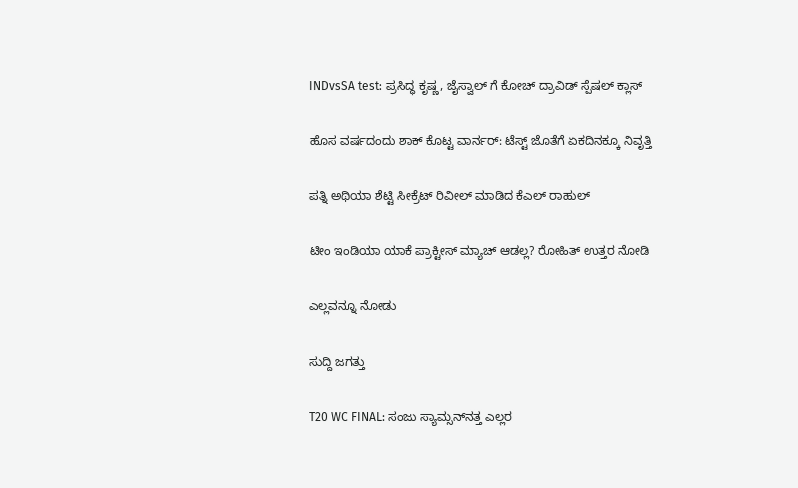INDvsSA test: ಪ್ರಸಿದ್ಧ ಕೃಷ್ಣ, ಜೈಸ್ವಾಲ್ ಗೆ ಕೋಚ್ ದ್ರಾವಿಡ್ ಸ್ಪೆಷಲ್ ಕ್ಲಾಸ್

ಹೊಸ ವರ್ಷದಂದು ಶಾಕ್ ಕೊಟ್ಟ ವಾರ್ನರ್: ಟೆಸ್ಟ್ ಜೊತೆಗೆ ಏಕದಿನಕ್ಕೂ ನಿವೃತ್ತಿ

ಪತ್ನಿ ಅಥಿಯಾ ಶೆಟ್ಟಿ ಸೀಕ್ರೆಟ್ ರಿವೀಲ್ ಮಾಡಿದ ಕೆಎಲ್ ರಾಹುಲ್

ಟೀಂ ಇಂಡಿಯಾ ಯಾಕೆ ಪ್ರಾಕ್ಟೀಸ್ ಮ್ಯಾಚ್ ಆಡಲ್ಲ? ರೋಹಿತ್ ಉತ್ತರ ನೋಡಿ

ಎಲ್ಲವನ್ನೂ ನೋಡು

ಸುದ್ದಿ ಜಗತ್ತು

T20 WC FINAL: ಸಂಜು ಸ್ಯಾಮ್ಸನ್‌ನತ್ತ ಎಲ್ಲರ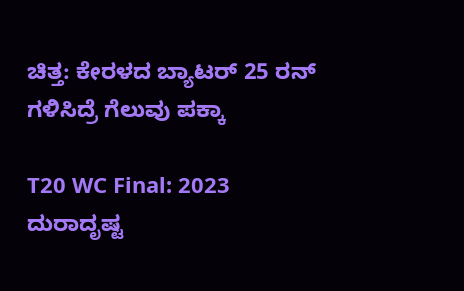ಚಿತ್ತ: ಕೇರಳದ ಬ್ಯಾಟರ್‌ 25 ರನ್‌ ಗಳಿಸಿದ್ರೆ ಗೆಲುವು ಪಕ್ಕಾ

T20 WC Final: 2023 ದುರಾದೃಷ್ಟ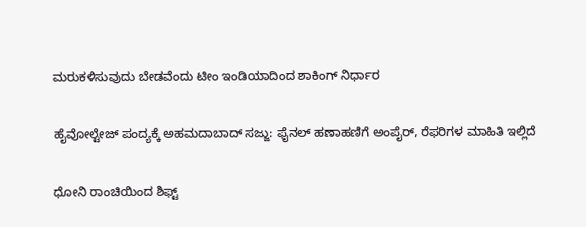ಮರುಕಳಿಸುವುದು ಬೇಡವೆಂದು ಟೀಂ ಇಂಡಿಯಾದಿಂದ ಶಾಕಿಂಗ್ ನಿರ್ಧಾರ

ಹೈವೋಲ್ಟೇಜ್‌ ಪಂದ್ಯಕ್ಕೆ ಅಹಮದಾಬಾದ್‌ ಸಜ್ಜು: ಫೈನಲ್‌ ಹಣಾಹಣಿಗೆ ಅಂಪೈರ್‌, ರೆಫರಿಗಳ ಮಾಹಿತಿ ಇಲ್ಲಿದೆ

ಧೋನಿ ರಾಂಚಿಯಿಂದ ಶಿಫ್ಟ್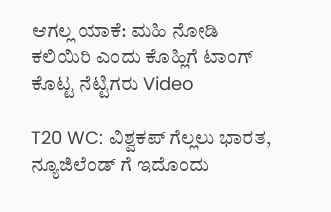ಆಗಲ್ಲ ಯಾಕೆ: ಮಹಿ ನೋಡಿ ಕಲಿಯಿರಿ ಎಂದು ಕೊಹ್ಲಿಗೆ ಟಾಂಗ್ ಕೊಟ್ಟ ನೆಟ್ಟಿಗರು Video

T20 WC: ವಿಶ್ವಕಪ್ ಗೆಲ್ಲಲು ಭಾರತ, ನ್ಯೂಜಿಲೆಂಡ್ ಗೆ ಇದೊಂದು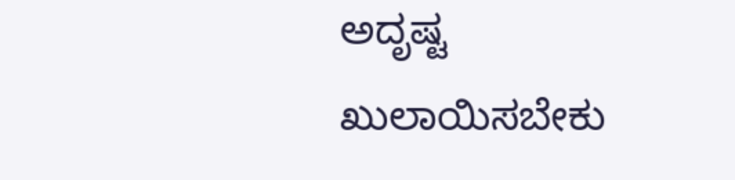ಅದೃಷ್ಟ ಖುಲಾಯಿಸಬೇಕು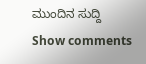ಮುಂದಿನ ಸುದ್ದಿ
Show comments